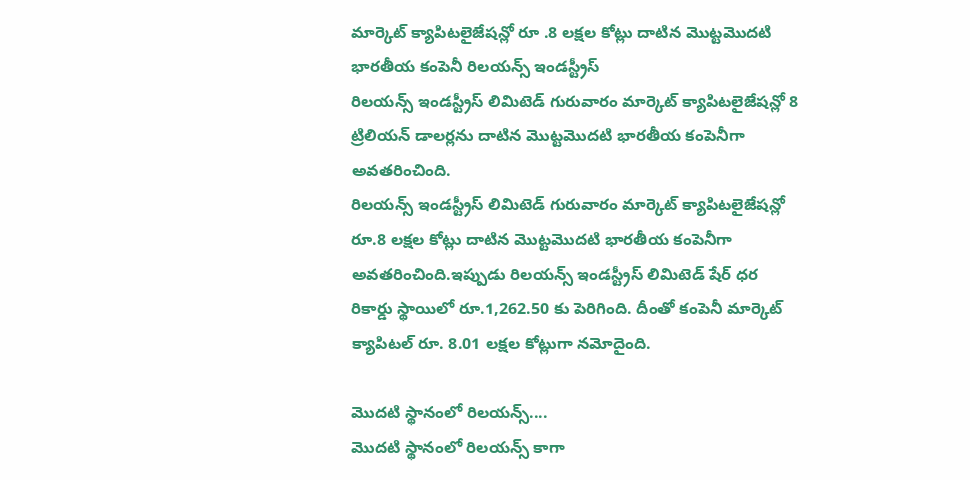మార్కెట్ క్యాపిటలైజేషన్లో రూ .8 లక్షల కోట్లు దాటిన మొట్టమొదటి భారతీయ కంపెనీ రిలయన్స్ ఇండస్ట్రీస్
రిలయన్స్ ఇండస్ట్రీస్ లిమిటెడ్ గురువారం మార్కెట్ క్యాపిటలైజేషన్లో 8 ట్రిలియన్ డాలర్లను దాటిన మొట్టమొదటి భారతీయ కంపెనీగా అవతరించింది.
రిలయన్స్ ఇండస్ట్రీస్ లిమిటెడ్ గురువారం మార్కెట్ క్యాపిటలైజేషన్లో రూ.8 లక్షల కోట్లు దాటిన మొట్టమొదటి భారతీయ కంపెనీగా అవతరించింది.ఇప్పుడు రిలయన్స్ ఇండస్ట్రీస్ లిమిటెడ్ షేర్ ధర రికార్డు స్థాయిలో రూ.1,262.50 కు పెరిగింది. దీంతో కంపెనీ మార్కెట్ క్యాపిటల్ రూ. 8.01 లక్షల కోట్లుగా నమోదైంది.

మొదటి స్థానంలో రిలయన్స్....
మొదటి స్థానంలో రిలయన్స్ కాగా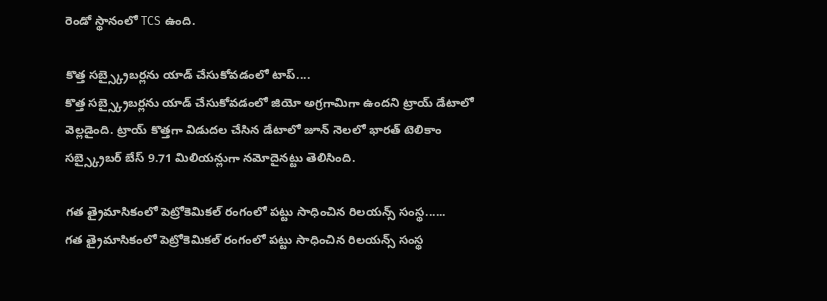రెండో స్థానంలో TCS ఉంది.

కొత్త సబ్స్క్రైబర్లను యాడ్ చేసుకోవడంలో టాప్....
కొత్త సబ్స్క్రైబర్లను యాడ్ చేసుకోవడంలో జియో అగ్రగామిగా ఉందని ట్రాయ్ డేటాలో వెల్లడైంది. ట్రాయ్ కొత్తగా విడుదల చేసిన డేటాలో జూన్ నెలలో భారత్ టెలికాం సబ్స్క్రైబర్ బేస్ 9.71 మిలియన్లుగా నమోదైనట్టు తెలిసింది.

గత త్రైమాసికంలో పెట్రోకెమికల్ రంగంలో పట్టు సాధించిన రిలయన్స్ సంస్థ......
గత త్రైమాసికంలో పెట్రోకెమికల్ రంగంలో పట్టు సాధించిన రిలయన్స్ సంస్థ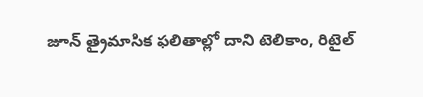జూన్ త్రైమాసిక ఫలితాల్లో దాని టెలికాం, రిటైల్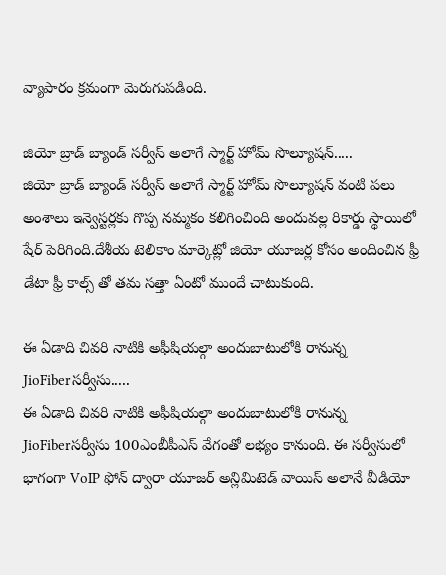వ్యాపారం క్రమంగా మెరుగుపడింది.

జియో బ్రాడ్ బ్యాండ్ సర్వీస్ అలాగే స్మార్ట్ హోమ్ సొల్యూషన్.....
జియో బ్రాడ్ బ్యాండ్ సర్వీస్ అలాగే స్మార్ట్ హోమ్ సొల్యూషన్ వంటి పలు అంశాలు ఇన్వెస్టర్లకు గొప్ప నమ్మకం కలిగించింది అందువల్ల రికార్డు స్థాయిలో షేర్ పెరిగింది.దేశీయ టెలికాం మార్కెట్లో జియో యూజర్ల కోసం అందించిన ఫ్రీ డేటా ఫ్రీ కాల్స్ తో తమ సత్తా ఏంటో ముందే చాటుకుంది.

ఈ ఏడాది చివరి నాటికి అఫీషియల్గా అందుబాటులోకి రానున్న JioFiberసర్వీసు.....
ఈ ఏడాది చివరి నాటికి అఫీషియల్గా అందుబాటులోకి రానున్న JioFiberసర్వీసు 100ఎంబీపీఎస్ వేగంతో లభ్యం కానుంది. ఈ సర్వీసులో భాగంగా VoIP ఫోన్ ద్వారా యూజర్ అన్లిమిటెడ్ వాయిస్ అలానే వీడియో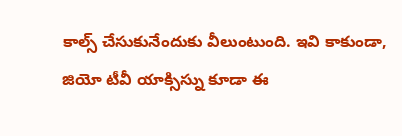కాల్స్ చేసుకునేందుకు వీలుంటుంది. ఇవి కాకుండా, జియో టీవీ యాక్సిస్ను కూడా ఈ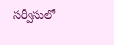సర్వీసులో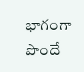భాగంగా పొందే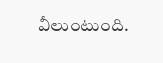వీలుంటుంది.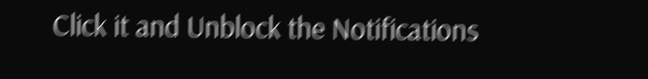Click it and Unblock the Notifications